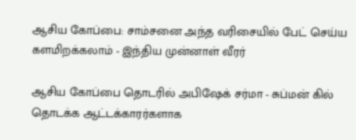ஆசிய கோப்பை: சாம்சனை அந்த வரிசையில் பேட் செய்ய களமிறக்கலாம் - இந்திய முன்னாள் வீரர்

ஆசிய கோப்பை தொடரில் அபிஷேக் சர்மா - சுப்மன் கில் தொடக்க ஆட்டக்காரர்களாக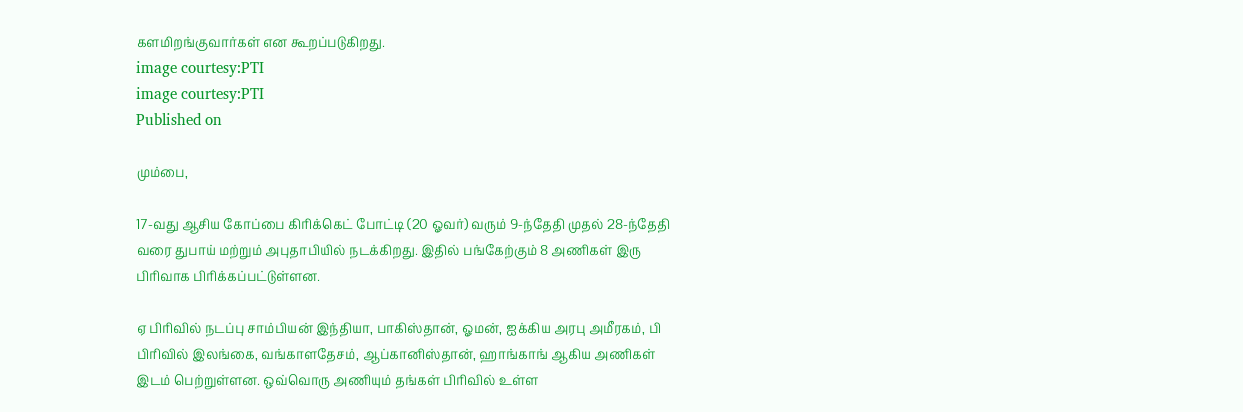களமிறங்குவார்கள் என கூறப்படுகிறது.
image courtesy:PTI
image courtesy:PTI
Published on

மும்பை,

17-வது ஆசிய கோப்பை கிரிக்கெட் போட்டி (20 ஓவர்) வரும் 9-ந்தேதி முதல் 28-ந்தேதி வரை துபாய் மற்றும் அபுதாபியில் நடக்கிறது. இதில் பங்கேற்கும் 8 அணிகள் இரு பிரிவாக பிரிக்கப்பட்டுள்ளன.

ஏ பிரிவில் நடப்பு சாம்பியன் இந்தியா, பாகிஸ்தான், ஓமன், ஐக்கிய அரபு அமீரகம், பி பிரிவில் இலங்கை, வங்காளதேசம், ஆப்கானிஸ்தான், ஹாங்காங் ஆகிய அணிகள் இடம் பெற்றுள்ளன. ஒவ்வொரு அணியும் தங்கள் பிரிவில் உள்ள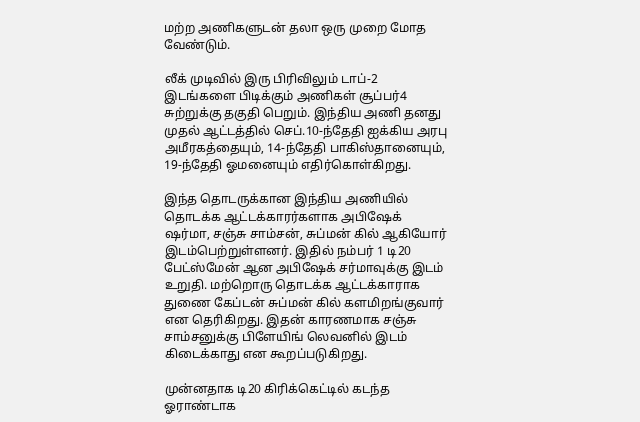மற்ற அணிகளுடன் தலா ஒரு முறை மோத வேண்டும்.

லீக் முடிவில் இரு பிரிவிலும் டாப்-2 இடங்களை பிடிக்கும் அணிகள் சூப்பர்4 சுற்றுக்கு தகுதி பெறும். இந்திய அணி தனது முதல் ஆட்டத்தில் செப்.10-ந்தேதி ஐக்கிய அரபு அமீரகத்தையும், 14-ந்தேதி பாகிஸ்தானையும், 19-ந்தேதி ஓமனையும் எதிர்கொள்கிறது.

இந்த தொடருக்கான இந்திய அணியில் தொடக்க ஆட்டக்காரர்களாக அபிஷேக் ஷர்மா, சஞ்சு சாம்சன், சுப்மன் கில் ஆகியோர் இடம்பெற்றுள்ளனர். இதில் நம்பர் 1 டி20 பேட்ஸ்மேன் ஆன அபிஷேக் சர்மாவுக்கு இடம் உறுதி. மற்றொரு தொடக்க ஆட்டக்காராக துணை கேப்டன் சுப்மன் கில் களமிறங்குவார் என தெரிகிறது. இதன் காரணமாக சஞ்சு சாம்சனுக்கு பிளேயிங் லெவனில் இடம் கிடைக்காது என கூறப்படுகிறது.

முன்னதாக டி20 கிரிக்கெட்டில் கடந்த ஓராண்டாக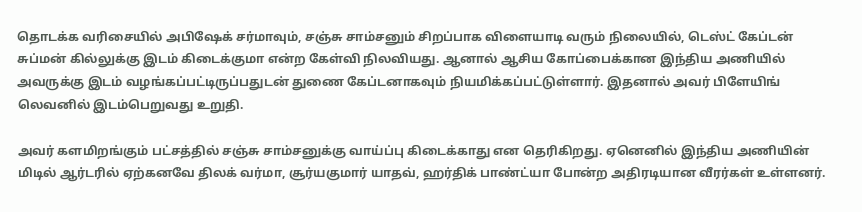தொடக்க வரிசையில் அபிஷேக் சர்மாவும், சஞ்சு சாம்சனும் சிறப்பாக விளையாடி வரும் நிலையில், டெஸ்ட் கேப்டன் சுப்மன் கில்லுக்கு இடம் கிடைக்குமா என்ற கேள்வி நிலவியது. ஆனால் ஆசிய கோப்பைக்கான இந்திய அணியில் அவருக்கு இடம் வழங்கப்பட்டிருப்பதுடன் துணை கேப்டனாகவும் நியமிக்கப்பட்டுள்ளார். இதனால் அவர் பிளேயிங் லெவனில் இடம்பெறுவது உறுதி.

அவர் களமிறங்கும் பட்சத்தில் சஞ்சு சாம்சனுக்கு வாய்ப்பு கிடைக்காது என தெரிகிறது. ஏனெனில் இந்திய அணியின் மிடில் ஆர்டரில் ஏற்கனவே திலக் வர்மா, சூர்யகுமார் யாதவ், ஹர்திக் பாண்ட்யா போன்ற அதிரடியான வீரர்கள் உள்ளனர்.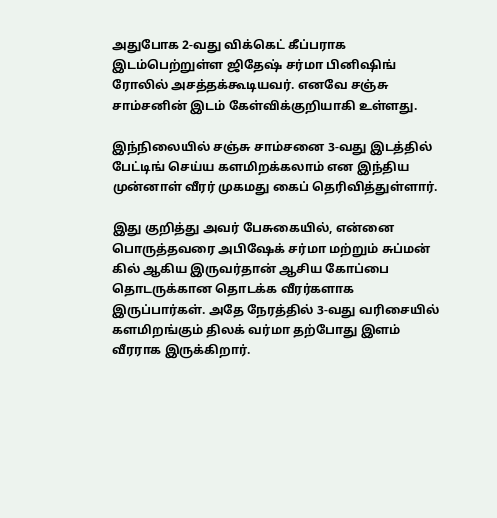அதுபோக 2-வது விக்கெட் கீப்பராக இடம்பெற்றுள்ள ஜிதேஷ் சர்மா பினிஷிங் ரோலில் அசத்தக்கூடியவர். எனவே சஞ்சு சாம்சனின் இடம் கேள்விக்குறியாகி உள்ளது.

இந்நிலையில் சஞ்சு சாம்சனை 3-வது இடத்தில் பேட்டிங் செய்ய களமிறக்கலாம் என இந்திய முன்னாள் வீரர் முகமது கைப் தெரிவித்துள்ளார்.

இது குறித்து அவர் பேசுகையில், என்னை பொருத்தவரை அபிஷேக் சர்மா மற்றும் சுப்மன் கில் ஆகிய இருவர்தான் ஆசிய கோப்பை தொடருக்கான தொடக்க வீரர்களாக இருப்பார்கள். அதே நேரத்தில் 3-வது வரிசையில் களமிறங்கும் திலக் வர்மா தற்போது இளம் வீரராக இருக்கிறார்.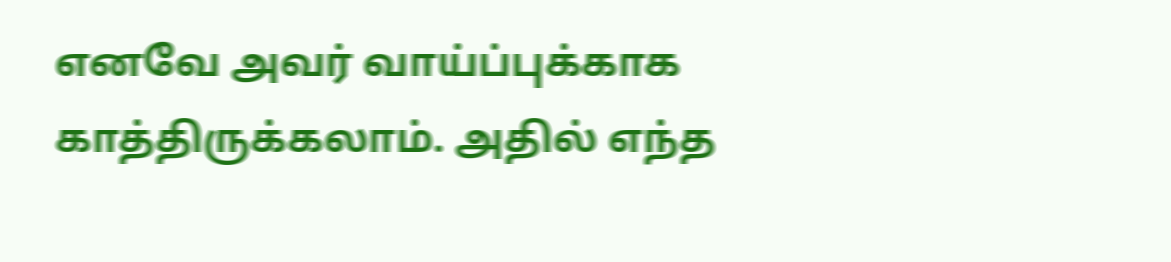எனவே அவர் வாய்ப்புக்காக காத்திருக்கலாம். அதில் எந்த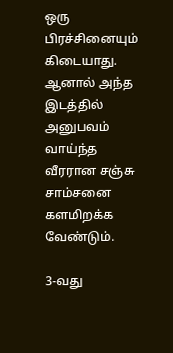ஒரு பிரச்சினையும் கிடையாது. ஆனால் அந்த இடத்தில் அனுபவம் வாய்ந்த வீரரான சஞ்சு சாம்சனை களமிறக்க வேண்டும்.

3-வது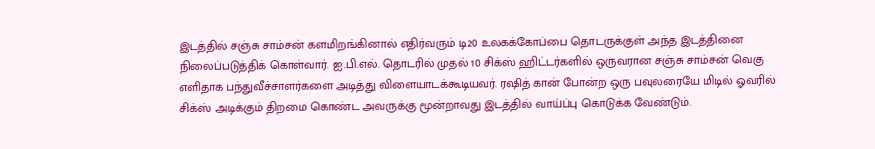இடத்தில் சஞ்சு சாம்சன் களமிறங்கினால் எதிர்வரும் டி20 உலகக்கோப்பை தொடருக்குள் அந்த இடத்தினை நிலைப்படுத்திக் கொள்வார். ஐ.பி.எல். தொடரில் முதல் 10 சிக்ஸ் ஹிட்டர்களில் ஒருவரான சஞ்சு சாம்சன் வெகு எளிதாக பந்துவீச்சாளர்களை அடித்து விளையாடக்கூடியவர். ரஷித் கான் போன்ற ஒரு பவுலரையே மிடில் ஓவரில் சிக்ஸ் அடிக்கும் திறமை கொண்ட அவருக்கு மூன்றாவது இடத்தில் வாய்ப்பு கொடுக்க வேண்டும்.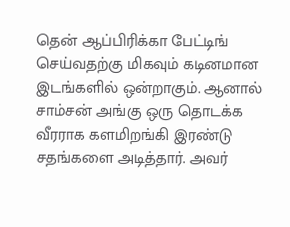தென் ஆப்பிரிக்கா பேட்டிங் செய்வதற்கு மிகவும் கடினமான இடங்களில் ஒன்றாகும். ஆனால் சாம்சன் அங்கு ஒரு தொடக்க வீரராக களமிறங்கி இரண்டு சதங்களை அடித்தார். அவர்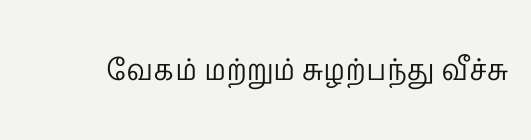வேகம் மற்றும் சுழற்பந்து வீச்சு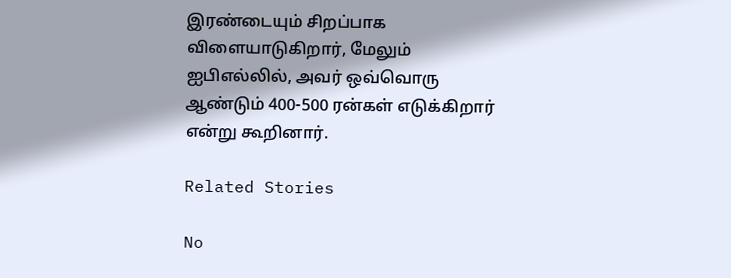இரண்டையும் சிறப்பாக விளையாடுகிறார், மேலும் ஐபிஎல்லில், அவர் ஒவ்வொரு ஆண்டும் 400-500 ரன்கள் எடுக்கிறார் என்று கூறினார்.

Related Stories

No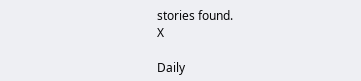stories found.
X

Daily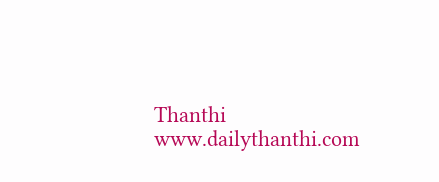Thanthi
www.dailythanthi.com